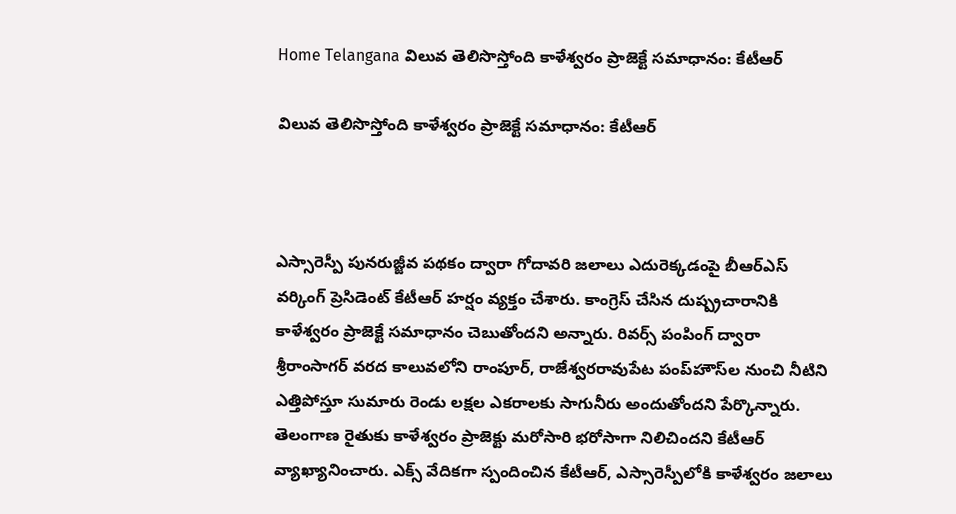Home Telangana విలువ తెలిసొస్తోంది కాళేశ్వరం ప్రాజెక్టే సమాధానం: కేటీఆర్

విలువ తెలిసొస్తోంది కాళేశ్వరం ప్రాజెక్టే సమాధానం: కేటీఆర్



ఎస్సారెస్పీ పునరుజ్జీవ పథకం ద్వారా గోదావరి జలాలు ఎదురెక్కడంపై బీఆర్ఎస్ వర్కింగ్ ప్రెసిడెంట్ కేటీఆర్ హర్షం వ్యక్తం చేశారు. కాంగ్రెస్ చేసిన దుష్ప్రచారానికి కాళేశ్వరం ప్రాజెక్టే సమాధానం చెబుతోందని అన్నారు. రివర్స్ పంపింగ్ ద్వారా శ్రీరాంసాగర్ వరద కాలువలోని రాంపూర్, రాజేశ్వరరావుపేట పంప్‌హౌస్‌ల నుంచి నీటిని ఎత్తిపోస్తూ సుమారు రెండు లక్షల ఎకరాలకు సాగునీరు అందుతోందని పేర్కొన్నారు. తెలంగాణ రైతుకు కాళేశ్వరం ప్రాజెక్టు మరోసారి భరోసాగా నిలిచిందని కేటీఆర్ వ్యాఖ్యానించారు. ఎక్స్ వేదికగా స్పందించిన కేటీఆర్, ఎస్సారెస్పీలోకి కాళేశ్వరం జలాలు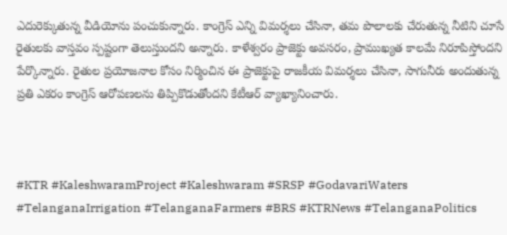ఎదురెక్కుతున్న వీడియోను పంచుకున్నారు. కాంగ్రెస్ ఎన్ని విమర్శలు చేసినా, తమ పొలాలకు చేరుతున్న నీటిని చూసే రైతులకు వాస్తవం స్పష్టంగా తెలుస్తుందని అన్నారు. కాళేశ్వరం ప్రాజెక్టు అవసరం, ప్రాముఖ్యత కాలమే నిరూపిస్తోందని పేర్కొన్నారు. రైతుల ప్రయోజనాల కోసం నిర్మించిన ఈ ప్రాజెక్టుపై రాజకీయ విమర్శలు చేసినా, సాగునీరు అందుతున్న ప్రతి ఎకరం కాంగ్రెస్ ఆరోపణలను తిప్పికొడుతోందని కేటీఆర్ వ్యాఖ్యానించారు.



#KTR #KaleshwaramProject #Kaleshwaram #SRSP #GodavariWaters #TelanganaIrrigation #TelanganaFarmers #BRS #KTRNews #TelanganaPolitics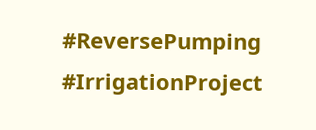#ReversePumping #IrrigationProject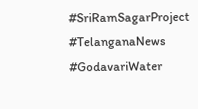#SriRamSagarProject #TelanganaNews #GodavariWater